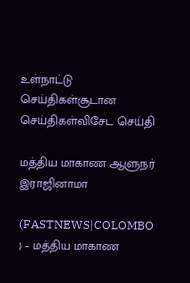உள்நாட்டு செய்திகள்சூடான செய்திகள்விசேட செய்தி

மத்திய மாகாண ஆளுநர் இராஜினாமா

(FASTNEWS|COLOMBO ) – மத்திய மாகாண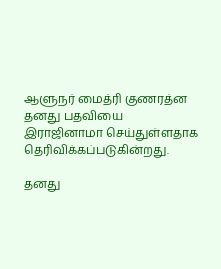ஆளுநர் மைத்ரி குணரத்ன தனது பதவியை இராஜினாமா செய்துள்ளதாக தெரிவிக்கப்படுகின்றது.

தனது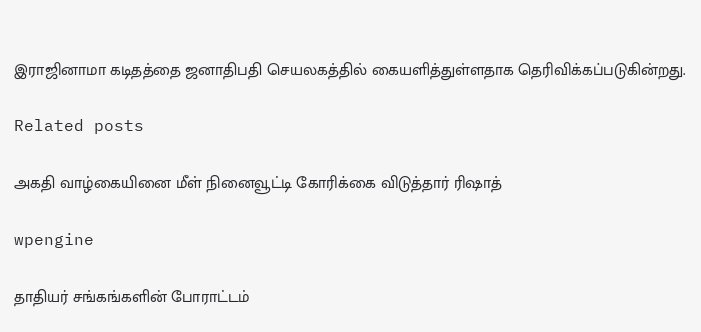இராஜினாமா கடிதத்தை ஜனாதிபதி செயலகத்தில் கையளித்துள்ளதாக தெரிவிக்கப்படுகின்றது.

Related posts

அகதி வாழ்கையினை மீள் நினைவூட்டி கோரிக்கை விடுத்தார் ரிஷாத்

wpengine

தாதியர் சங்கங்களின் போராட்டம்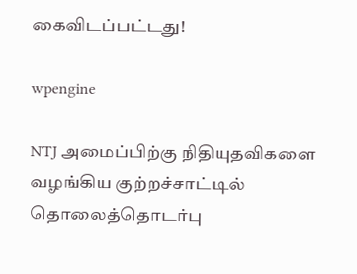கைவிடப்பட்டது!

wpengine

NTJ அமைப்பிற்கு நிதியுதவிகளை வழங்கிய குற்றச்சாட்டில் தொலைத்தொடர்பு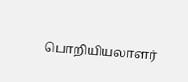பொறியியலாளர்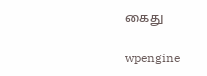கைது

wpengine